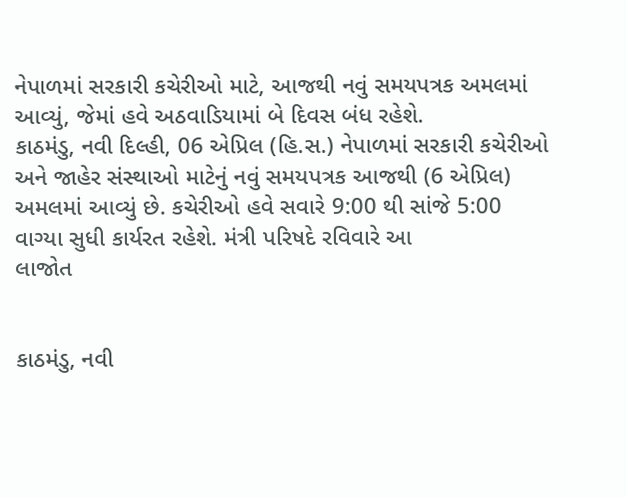નેપાળમાં સરકારી કચેરીઓ માટે, આજથી નવું સમયપત્રક અમલમાં આવ્યું, જેમાં હવે અઠવાડિયામાં બે દિવસ બંધ રહેશે.
કાઠમંડુ, નવી દિલ્હી, 06 એપ્રિલ (હિ.સ.) નેપાળમાં સરકારી કચેરીઓ અને જાહેર સંસ્થાઓ માટેનું નવું સમયપત્રક આજથી (6 એપ્રિલ) અમલમાં આવ્યું છે. કચેરીઓ હવે સવારે 9:00 થી સાંજે 5:00 વાગ્યા સુધી કાર્યરત રહેશે. મંત્રી પરિષદે રવિવારે આ
લાજોત


કાઠમંડુ, નવી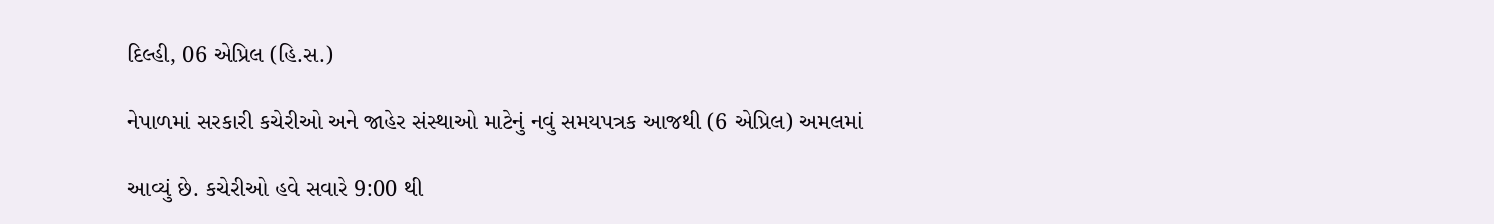દિલ્હી, 06 એપ્રિલ (હિ.સ.)

નેપાળમાં સરકારી કચેરીઓ અને જાહેર સંસ્થાઓ માટેનું નવું સમયપત્રક આજથી (6 એપ્રિલ) અમલમાં

આવ્યું છે. કચેરીઓ હવે સવારે 9:00 થી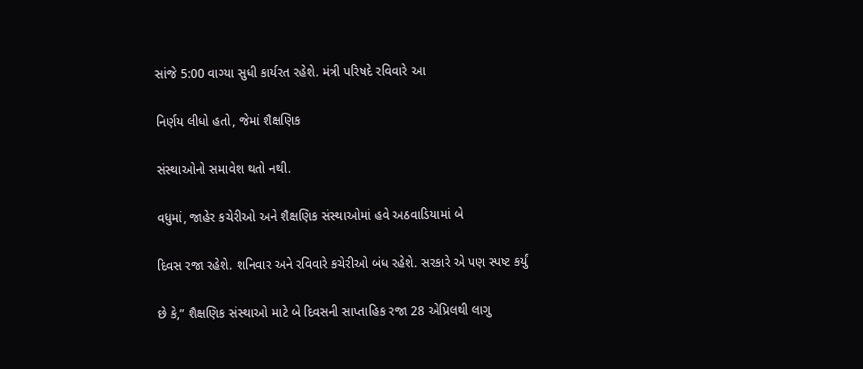સાંજે 5:00 વાગ્યા સુધી કાર્યરત રહેશે. મંત્રી પરિષદે રવિવારે આ

નિર્ણય લીધો હતો, જેમાં શૈક્ષણિક

સંસ્થાઓનો સમાવેશ થતો નથી.

વધુમાં, જાહેર કચેરીઓ અને શૈક્ષણિક સંસ્થાઓમાં હવે અઠવાડિયામાં બે

દિવસ રજા રહેશે. શનિવાર અને રવિવારે કચેરીઓ બંધ રહેશે. સરકારે એ પણ સ્પષ્ટ કર્યું

છે કે,” શૈક્ષણિક સંસ્થાઓ માટે બે દિવસની સાપ્તાહિક રજા 28 એપ્રિલથી લાગુ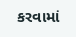કરવામાં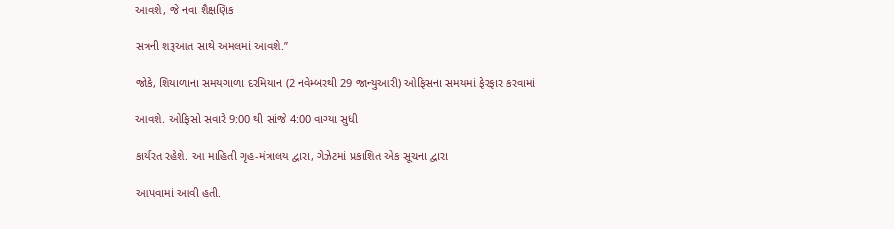આવશે, જે નવા શૈક્ષણિક

સત્રની શરૂઆત સાથે અમલમાં આવશે.”

જોકે, શિયાળાના સમયગાળા દરમિયાન (2 નવેમ્બરથી 29 જાન્યુઆરી) ઓફિસના સમયમાં ફેરફાર કરવામાં

આવશે. ઓફિસો સવારે 9:00 થી સાંજે 4:00 વાગ્યા સુધી

કાર્યરત રહેશે. આ માહિતી ગૃહ-મંત્રાલય દ્વારા, ગેઝેટમાં પ્રકાશિત એક સૂચના દ્વારા

આપવામાં આવી હતી.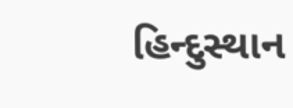હિન્દુસ્થાન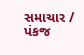સમાચાર / પંકજ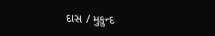દાસ / મુકુન્દ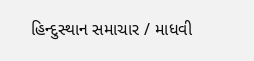હિન્દુસ્થાન સમાચાર / માધવી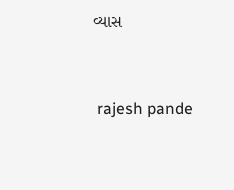વ્યાસ


 rajesh pande